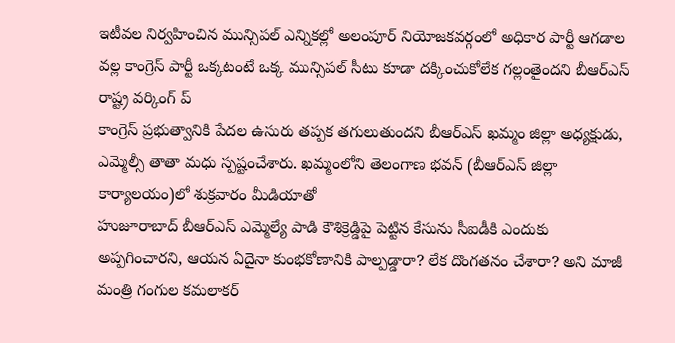ఇటీవల నిర్వహించిన మున్సిపల్ ఎన్నికల్లో అలంపూర్ నియోజకవర్గంలో అధికార పార్టీ ఆగడాల వల్ల కాంగ్రెస్ పార్టీ ఒక్కటంటే ఒక్క మున్సిపల్ సీటు కూడా దక్కించుకోలేక గల్లంతైందని బీఆర్ఎస్ రాష్ట్ర వర్కింగ్ ప్
కాంగ్రెస్ ప్రభుత్వానికి పేదల ఉసురు తప్పక తగులుతుందని బీఆర్ఎస్ ఖమ్మం జిల్లా అధ్యక్షుడు, ఎమ్మెల్సీ తాతా మధు స్పష్టంచేశారు. ఖమ్మంలోని తెలంగాణ భవన్ (బీఆర్ఎస్ జిల్లా కార్యాలయం)లో శుక్రవారం మీడియాతో
హుజూరాబాద్ బీఆర్ఎస్ ఎమ్మెల్యే పాడి కౌశిక్రెడ్డిపై పెట్టిన కేసును సీఐడీకి ఎందుకు అప్పగించారని, ఆయన ఏదైనా కుంభకోణానికి పాల్పడ్డారా? లేక దొంగతనం చేశారా? అని మాజీ మంత్రి గంగుల కమలాకర్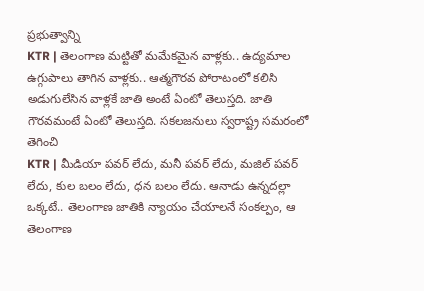ప్రభుత్వాన్ని
KTR | తెలంగాణ మట్టితో మమేకమైన వాళ్లకు.. ఉద్యమాల ఉగ్గుపాలు తాగిన వాళ్లకు.. ఆత్మగౌరవ పోరాటంలో కలిసి అడుగులేసిన వాళ్లకే జాతి అంటే ఏంటో తెలుస్తది. జాతి గౌరవమంటే ఏంటో తెలుస్తది. సకలజనులు స్వరాష్ట్ర సమరంలో తెగించి
KTR | మీడియా పవర్ లేదు, మనీ పవర్ లేదు, మజిల్ పవర్ లేదు, కుల బలం లేదు, ధన బలం లేదు. ఆనాడు ఉన్నదల్లా ఒక్కటే.. తెలంగాణ జాతికి న్యాయం చేయాలనే సంకల్పం, ఆ తెలంగాణ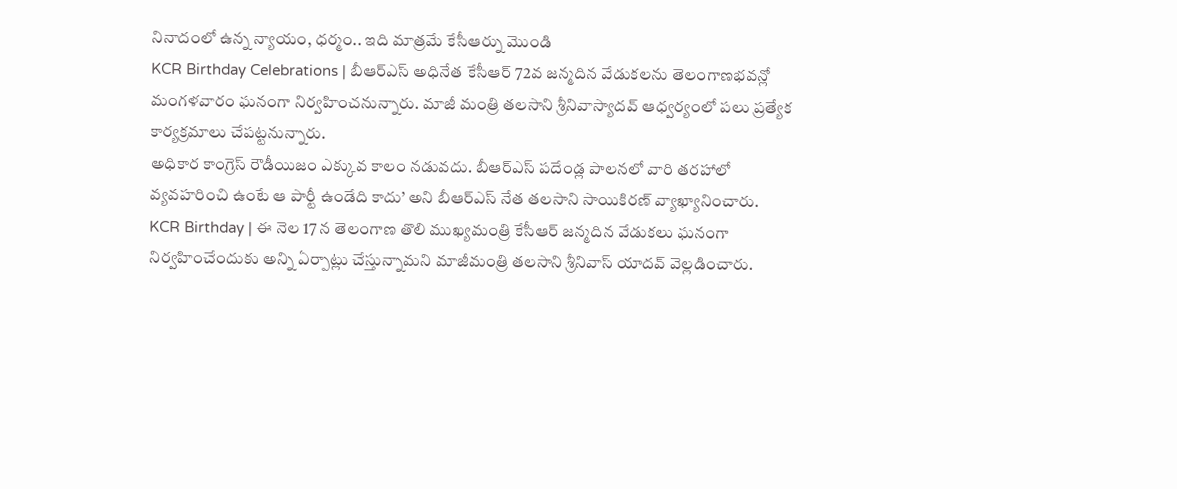నినాదంలో ఉన్న న్యాయం, ధర్మం.. ఇది మాత్రమే కేసీఆర్ను మొండి
KCR Birthday Celebrations | బీఆర్ఎస్ అధినేత కేసీఆర్ 72వ జన్మదిన వేడుకలను తెలంగాణభవన్లో మంగళవారం ఘనంగా నిర్వహించనున్నారు. మాజీ మంత్రి తలసాని శ్రీనివాస్యాదవ్ ఆధ్వర్యంలో పలు ప్రత్యేక కార్యక్రమాలు చేపట్టనున్నారు.
అధికార కాంగ్రెస్ రౌడీయిజం ఎక్కువ కాలం నడువదు. బీఆర్ఎస్ పదేండ్ల పాలనలో వారి తరహాలో వ్యవహరించి ఉంటే ఆ పార్టీ ఉండేది కాదు’ అని బీఆర్ఎస్ నేత తలసాని సాయికిరణ్ వ్యాఖ్యానించారు.
KCR Birthday | ఈ నెల 17 న తెలంగాణ తొలి ముఖ్యమంత్రి కేసీఆర్ జన్మదిన వేడుకలు ఘనంగా నిర్వహించేందుకు అన్ని ఏర్పాట్లు చేస్తున్నామని మాజీమంత్రి తలసాని శ్రీనివాస్ యాదవ్ వెల్లడించారు.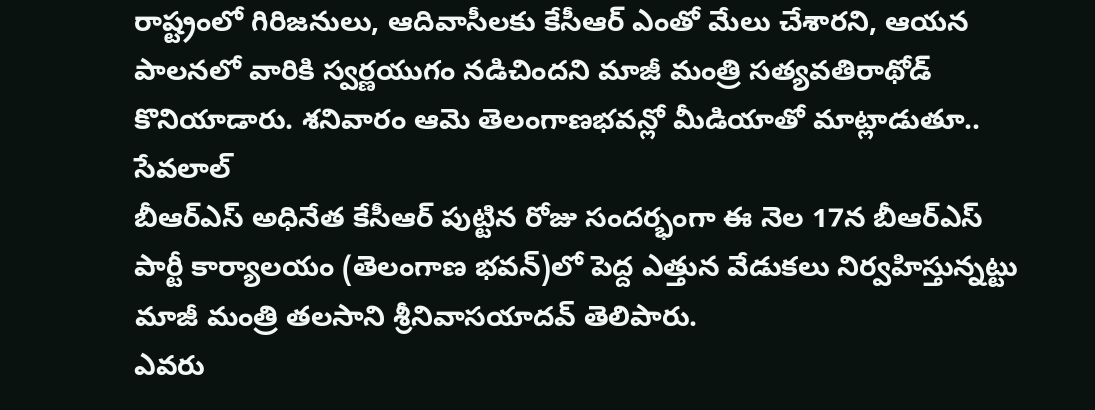రాష్ట్రంలో గిరిజనులు, ఆదివాసీలకు కేసీఆర్ ఎంతో మేలు చేశారని, ఆయన పాలనలో వారికి స్వర్ణయుగం నడిచిందని మాజీ మంత్రి సత్యవతిరాథోడ్ కొనియాడారు. శనివారం ఆమె తెలంగాణభవన్లో మీడియాతో మాట్లాడుతూ.. సేవలాల్
బీఆర్ఎస్ అధినేత కేసీఆర్ పుట్టిన రోజు సందర్భంగా ఈ నెల 17న బీఆర్ఎస్ పార్టీ కార్యాలయం (తెలంగాణ భవన్)లో పెద్ద ఎత్తున వేడుకలు నిర్వహిస్తున్నట్టు మాజీ మంత్రి తలసాని శ్రీనివాసయాదవ్ తెలిపారు.
ఎవరు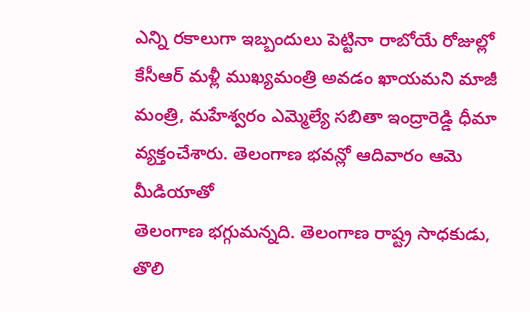ఎన్ని రకాలుగా ఇబ్బందులు పెట్టినా రాబోయే రోజుల్లో కేసీఆర్ మళ్లీ ముఖ్యమంత్రి అవడం ఖాయమని మాజీ మంత్రి, మహేశ్వరం ఎమ్మెల్యే సబితా ఇంద్రారెడ్డి ధీమా వ్యక్తంచేశారు. తెలంగాణ భవన్లో ఆదివారం ఆమె మీడియాతో
తెలంగాణ భగ్గుమన్నది. తెలంగాణ రాష్ట్ర సాధకుడు, తొలి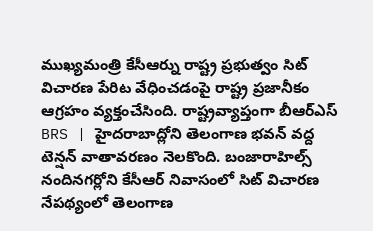ముఖ్యమంత్రి కేసీఆర్ను రాష్ట్ర ప్రభుత్వం సిట్ విచారణ పేరిట వేధించడంపై రాష్ట్ర ప్రజానీకం ఆగ్రహం వ్యక్తంచేసింది. రాష్ట్రవ్యాప్తంగా బీఆర్ఎస్
BRS | హైదరాబాద్లోని తెలంగాణ భవన్ వద్ద టెన్షన్ వాతావరణం నెలకొంది. బంజారాహిల్స్ నందినగర్లోని కేసీఆర్ నివాసంలో సిట్ విచారణ నేపథ్యంలో తెలంగాణ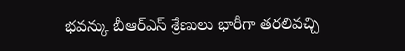భవన్కు బీఆర్ఎస్ శ్రేణులు భారీగా తరలివచ్చి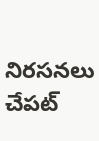నిరసనలు చేపట్